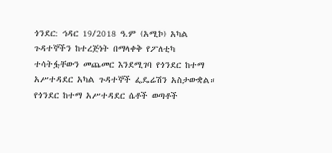ጎንደር: ኅዳር 19/2018 ዓ.ም (አሚኮ) አካል ጉዳተኞችን ከተረጅነት በማላቀቅ የፖለቲካ ተሳትፏቸውን መጨመር እንደሚገባ የጎንደር ከተማ አሥተዳደር አካል ጉዳተኞች ፌዴሬሽን አስታውቋል።
የጎንደር ከተማ አሥተዳደር ሴቶች ወጣቶች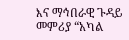እና ማኅበራዊ ጉዳይ መምሪያ “አካል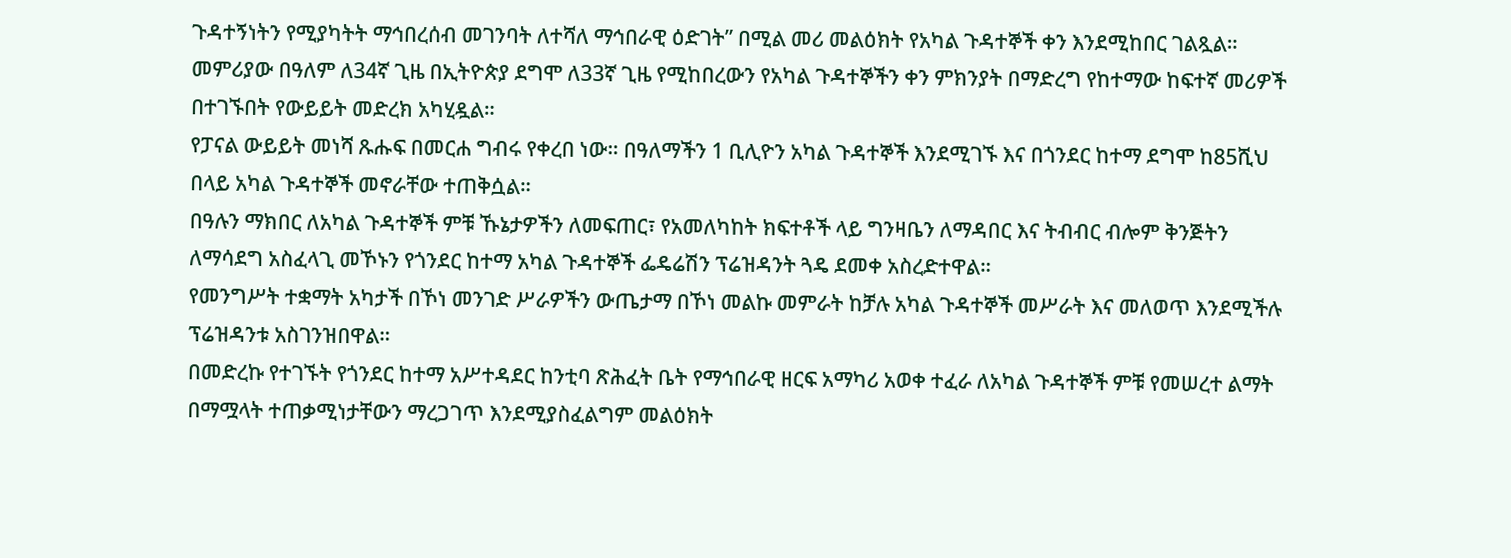ጉዳተኝነትን የሚያካትት ማኅበረሰብ መገንባት ለተሻለ ማኅበራዊ ዕድገት” በሚል መሪ መልዕክት የአካል ጉዳተኞች ቀን እንደሚከበር ገልጿል።
መምሪያው በዓለም ለ34ኛ ጊዜ በኢትዮጵያ ደግሞ ለ33ኛ ጊዜ የሚከበረውን የአካል ጉዳተኞችን ቀን ምክንያት በማድረግ የከተማው ከፍተኛ መሪዎች በተገኙበት የውይይት መድረክ አካሂዷል።
የፓናል ውይይት መነሻ ጹሑፍ በመርሐ ግብሩ የቀረበ ነው። በዓለማችን 1 ቢሊዮን አካል ጉዳተኞች እንደሚገኙ እና በጎንደር ከተማ ደግሞ ከ85ሺህ በላይ አካል ጉዳተኞች መኖራቸው ተጠቅሷል።
በዓሉን ማክበር ለአካል ጉዳተኞች ምቹ ኹኔታዎችን ለመፍጠር፣ የአመለካከት ክፍተቶች ላይ ግንዛቤን ለማዳበር እና ትብብር ብሎም ቅንጅትን ለማሳደግ አስፈላጊ መኾኑን የጎንደር ከተማ አካል ጉዳተኞች ፌዴሬሽን ፕሬዝዳንት ጓዴ ደመቀ አስረድተዋል።
የመንግሥት ተቋማት አካታች በኾነ መንገድ ሥራዎችን ውጤታማ በኾነ መልኩ መምራት ከቻሉ አካል ጉዳተኞች መሥራት እና መለወጥ እንደሚችሉ ፕሬዝዳንቱ አስገንዝበዋል።
በመድረኩ የተገኙት የጎንደር ከተማ አሥተዳደር ከንቲባ ጽሕፈት ቤት የማኅበራዊ ዘርፍ አማካሪ አወቀ ተፈራ ለአካል ጉዳተኞች ምቹ የመሠረተ ልማት በማሟላት ተጠቃሚነታቸውን ማረጋገጥ እንደሚያስፈልግም መልዕክት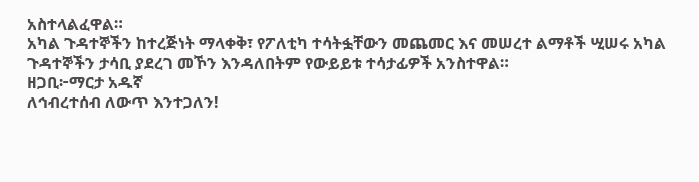አስተላልፈዋል።
አካል ጉዳተኞችን ከተረጅነት ማላቀቅ፣ የፖለቲካ ተሳትፏቸውን መጨመር እና መሠረተ ልማቶች ሢሠሩ አካል ጉዳተኞችን ታሳቢ ያደረገ መኾን እንዳለበትም የውይይቱ ተሳታፊዎች አንስተዋል።
ዘጋቢ፦ማርታ አዱኛ
ለኅብረተሰብ ለውጥ እንተጋለን!